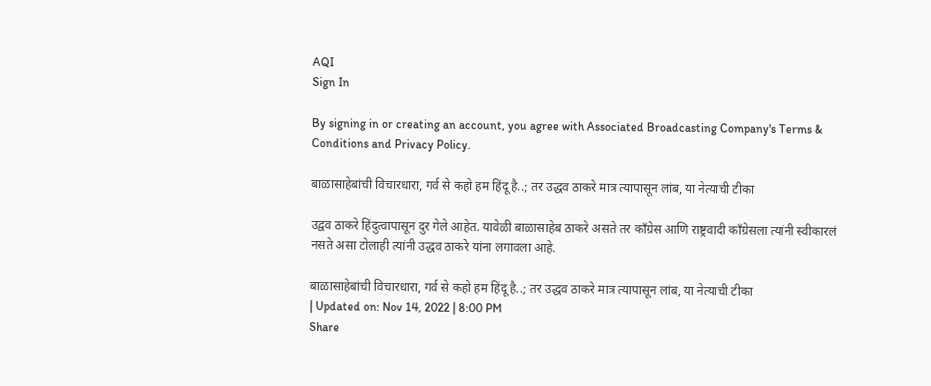AQI
Sign In

By signing in or creating an account, you agree with Associated Broadcasting Company's Terms & Conditions and Privacy Policy.

बाळासाहेबांची विचारधारा, गर्व से कहो हम हिंदू है..; तर उद्धव ठाकरे मात्र त्यापासून लांब, या नेत्याची टीका

उद्वव ठाकरे हिंदुत्वापासून दुर गेले आहेत. यावेळी बाळासाहेब ठाकरे असते तर काँग्रेस आणि राष्ट्रवादी काँग्रेसला त्यांनी स्वीकारलं नसते असा टोलाही त्यांनी उद्धव ठाकरे यांना लगावला आहे.

बाळासाहेबांची विचारधारा, गर्व से कहो हम हिंदू है..; तर उद्धव ठाकरे मात्र त्यापासून लांब, या नेत्याची टीका
| Updated on: Nov 14, 2022 | 8:00 PM
Share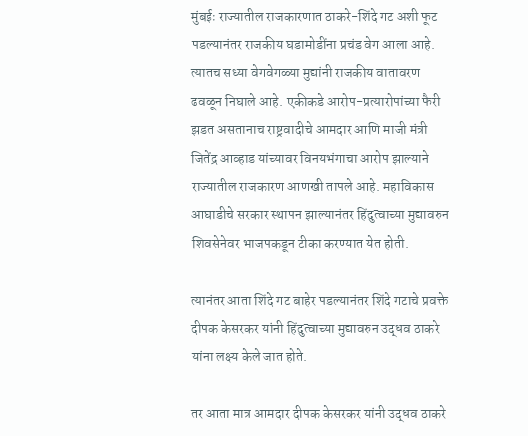मुंबईः राज्यातील राजकारणात ठाकरे-शिंदे गट अशी फूट पडल्यानंतर राजकीय घडामोडींना प्रचंड वेग आला आहे. त्यातच सध्या वेगवेगळ्या मुद्यांनी राजकीय वातावरण ढवळून निघाले आहे. एकीकडे आरोप-प्रत्यारोपांच्या फैरी झडत असतानाच राष्ट्रवादीचे आमदार आणि माजी मंत्री जितेंद्र आव्हाड यांच्यावर विनयभंगाचा आरोप झाल्याने राज्यातील राजकारण आणखी तापले आहे. महाविकास आघाडीचे सरकार स्थापन झाल्यानंतर हिंदुत्वाच्या मुद्यावरुन शिवसेनेवर भाजपकडून टीका करण्यात येत होती.

त्यानंतर आता शिंदे गट बाहेर पडल्यानंतर शिंदे गटाचे प्रवक्ते दीपक केसरकर यांनी हिंदुत्वाच्या मुद्यावरुन उद्धव ठाकरे यांना लक्ष्य केले जात होते.

तर आता मात्र आमदार दीपक केसरकर यांनी उद्धव ठाकरे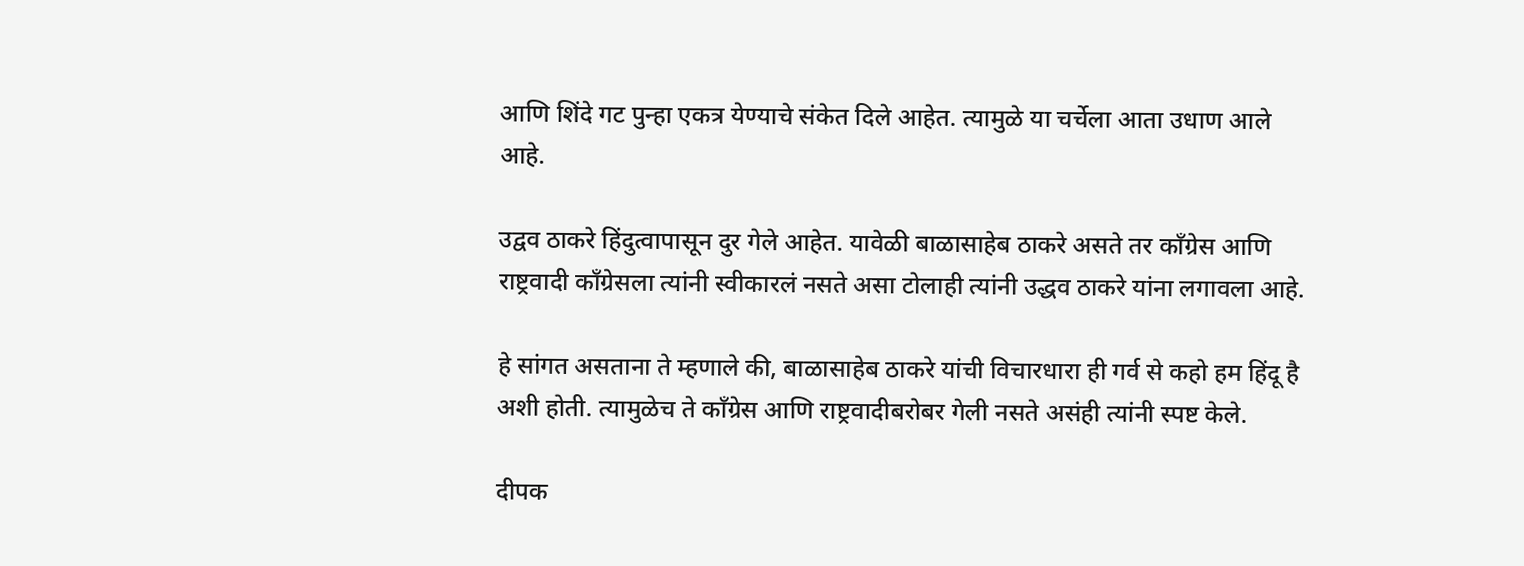आणि शिंदे गट पुन्हा एकत्र येण्याचे संकेत दिले आहेत. त्यामुळे या चर्चेला आता उधाण आले आहे.

उद्वव ठाकरे हिंदुत्वापासून दुर गेले आहेत. यावेळी बाळासाहेब ठाकरे असते तर काँग्रेस आणि राष्ट्रवादी काँग्रेसला त्यांनी स्वीकारलं नसते असा टोलाही त्यांनी उद्धव ठाकरे यांना लगावला आहे.

हे सांगत असताना ते म्हणाले की, बाळासाहेब ठाकरे यांची विचारधारा ही गर्व से कहो हम हिंदू है अशी होती. त्यामुळेच ते काँग्रेस आणि राष्ट्रवादीबरोबर गेली नसते असंही त्यांनी स्पष्ट केले.

दीपक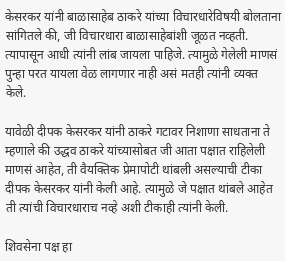केसरकर यांनी बाळासाहेब ठाकरे यांच्या विचारधारेविषयी बोलताना सांगितले की, जी विचारधारा बाळासाहेबांशी जूळत नव्हती. त्यापासून आधी त्यांनी लांब जायला पाहिजे. त्यामुळे गेलेली माणसं पुन्हा परत यायला वेळ लागणार नाही असं मतही त्यांनी व्यक्त केले.

यावेळी दीपक केसरकर यांनी ठाकरे गटावर निशाणा साधताना ते म्हणाले की उद्धव ठाकरे यांच्यासोबत जी आता पक्षात राहिलेली माणसं आहेत, ती वैयक्तिक प्रेमापोटी थांबली असल्याची टीका दीपक केसरकर यांनी केली आहे. त्यामुळे जे पक्षात थांबले आहेत ती त्यांची विचारधाराच नव्हे अशी टीकाही त्यांनी केली.

शिवसेना पक्ष हा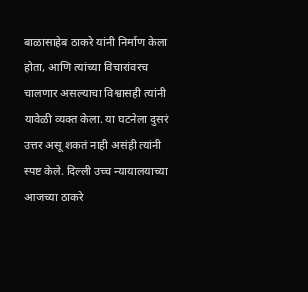बाळासाहेब ठाकरे यांनी निर्माण केला होता, आणि त्यांच्या विचारांवरच चालणार असल्याचा विश्वासही त्यांनी यावेळी व्यक्त केला. या घटनेला दुसरं उत्तर असू शकतं नाही असंही त्यांनी स्पष्ट केले. दिल्ली उच्च न्यायालयाच्या आजच्या ठाकरे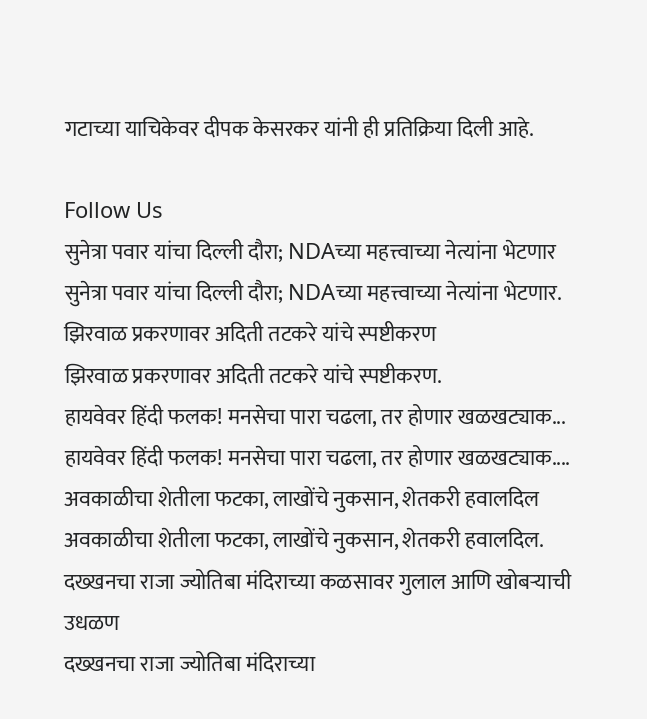गटाच्या याचिकेवर दीपक केसरकर यांनी ही प्रतिक्रिया दिली आहे.

Follow Us
सुनेत्रा पवार यांचा दिल्ली दौरा; NDAच्या महत्त्वाच्या नेत्यांना भेटणार
सुनेत्रा पवार यांचा दिल्ली दौरा; NDAच्या महत्त्वाच्या नेत्यांना भेटणार.
झिरवाळ प्रकरणावर अदिती तटकरे यांचे स्पष्टीकरण
झिरवाळ प्रकरणावर अदिती तटकरे यांचे स्पष्टीकरण.
हायवेवर हिंदी फलक! मनसेचा पारा चढला, तर होणार खळखट्याक...
हायवेवर हिंदी फलक! मनसेचा पारा चढला, तर होणार खळखट्याक....
अवकाळीचा शेतीला फटका, लाखोंचे नुकसान, शेतकरी हवालदिल
अवकाळीचा शेतीला फटका, लाखोंचे नुकसान, शेतकरी हवालदिल.
दख्खनचा राजा ज्योतिबा मंदिराच्या कळसावर गुलाल आणि खोबऱ्याची उधळण
दख्खनचा राजा ज्योतिबा मंदिराच्या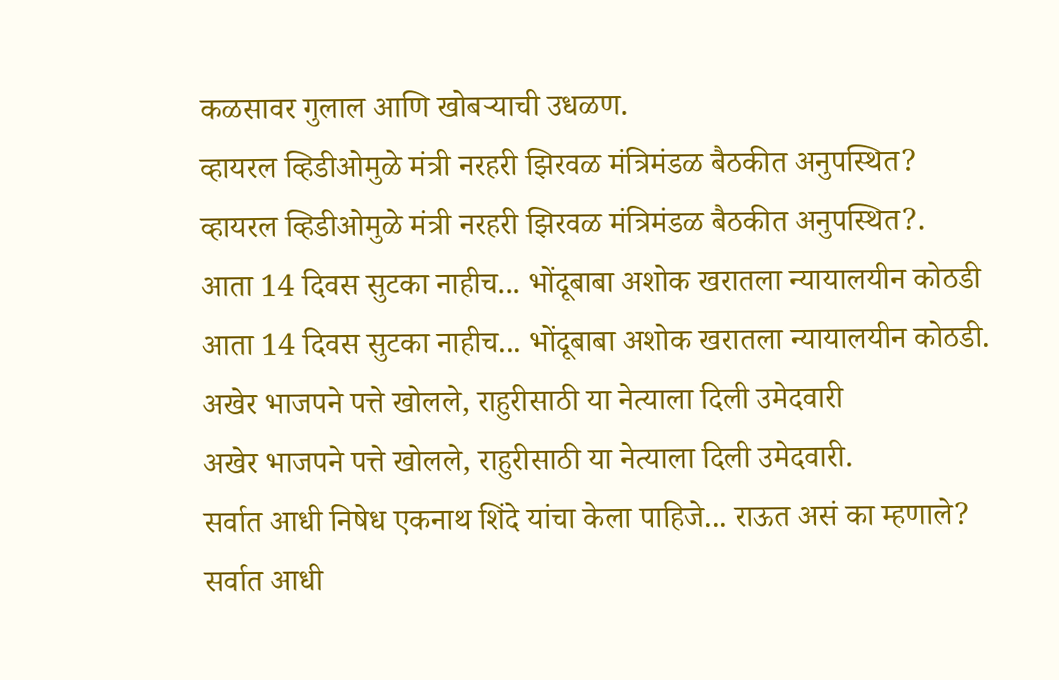कळसावर गुलाल आणि खोबऱ्याची उधळण.
व्हायरल व्हिडीओमुळे मंत्री नरहरी झिरवळ मंत्रिमंडळ बैठकीत अनुपस्थित?
व्हायरल व्हिडीओमुळे मंत्री नरहरी झिरवळ मंत्रिमंडळ बैठकीत अनुपस्थित?.
आता 14 दिवस सुटका नाहीच... भोंदूबाबा अशोक खरातला न्यायालयीन कोठडी
आता 14 दिवस सुटका नाहीच... भोंदूबाबा अशोक खरातला न्यायालयीन कोठडी.
अखेर भाजपने पत्ते खोलले, राहुरीसाठी या नेत्याला दिली उमेदवारी
अखेर भाजपने पत्ते खोलले, राहुरीसाठी या नेत्याला दिली उमेदवारी.
सर्वात आधी निषेध एकनाथ शिंदे यांचा केला पाहिजे... राऊत असं का म्हणाले?
सर्वात आधी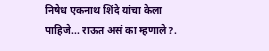निषेध एकनाथ शिंदे यांचा केला पाहिजे... राऊत असं का म्हणाले?.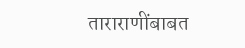ताराराणींबाबत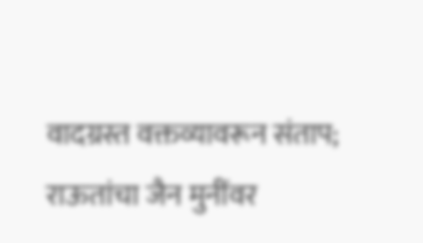वादग्रस्त वक्तव्यावरून संताप; राऊतांचा जैन मुनींवर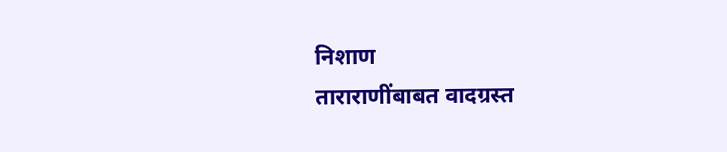निशाण
ताराराणींबाबत वादग्रस्त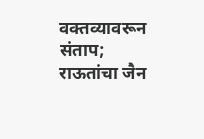वक्तव्यावरून संताप; राऊतांचा जैन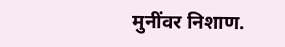मुनींवर निशाण.